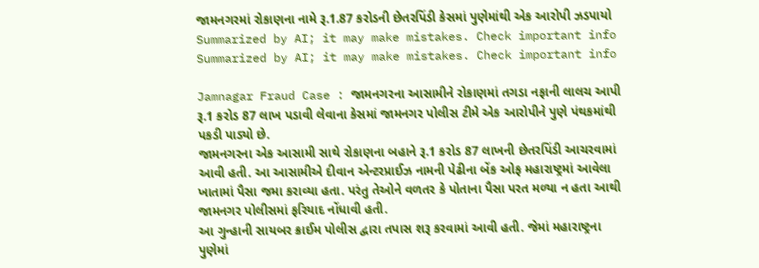જામનગરમાં રોકાણના નામે રૂ.1.87 કરોડની છેતરપિંડી કેસમાં પુણેમાંથી એક આરોપી ઝડપાયો
Summarized by AI; it may make mistakes. Check important info
Summarized by AI; it may make mistakes. Check important info

Jamnagar Fraud Case : જામનગરના આસામીને રોકાણમાં તગડા નફાની લાલચ આપી રૂ.1 કરોડ 87 લાખ પડાવી લેવાના કેસમાં જામનગર પોલીસ ટીમે એક આરોપીને પુણે પંથકમાંથી પકડી પાડ્યો છે.
જામનગરના એક આસામી સાથે રોકાણના બહાને રૂ.1 કરોડ 87 લાખની છેતરપિંડી આચરવામાં આવી હતી. આ આસામીએ દીવાન એન્ટરપ્રાઈઝ નામની પેઢીના બેંક ઓફ મહારાષ્ટ્રમાં આવેલા ખાતામાં પૈસા જમા કરાવ્યા હતા. પરંતુ તેઓને વળતર કે પોતાના પૈસા પરત મળ્યા ન હતા આથી જામનગર પોલીસમાં ફરિયાદ નોંધાવી હતી.
આ ગુન્હાની સાયબર ક્રાઈમ પોલીસ દ્વારા તપાસ શરૂ કરવામાં આવી હતી. જેમાં મહારાષ્ટ્રના પુણેમાં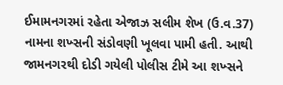ઈમામનગરમાં રહેતા એજાઝ સલીમ શેખ (ઉ.વ.37) નામના શખ્સની સંડોવણી ખૂલવા પામી હતી. આથી જામનગરથી દોડી ગયેલી પોલીસ ટીમે આ શખ્સને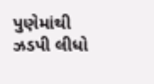પુણેમાંથી ઝડપી લીધો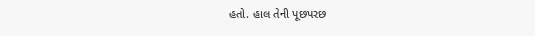હતો. હાલ તેની પૂછપરછ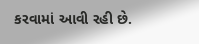કરવામાં આવી રહી છે.